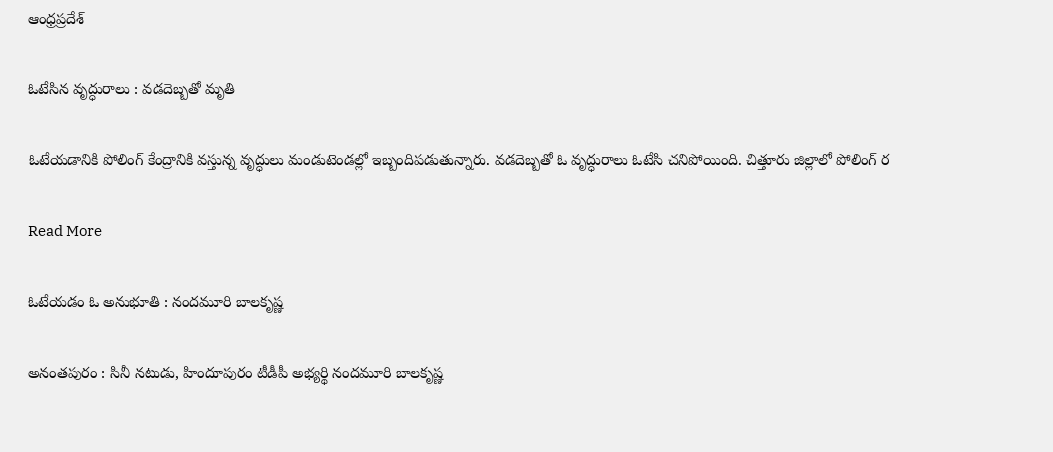ఆంధ్రప్రదేశ్

ఓటేసిన వృద్ధురాలు : వడదెబ్బతో మృతి

ఓటేయడానికి పోలింగ్ కేంద్రానికి వస్తున్న వృద్ధులు మండుటెండల్లో ఇబ్బందిపడుతున్నారు. వడదెబ్బతో ఓ వృద్ధురాలు ఓటేసి చనిపోయింది. చిత్తూరు జిల్లాలో పోలింగ్ ర

Read More

ఓటేయడం ఓ అనుభూతి : నందమూరి బాలకృష్ణ

అనంతపురం : సినీ నటుడు, హిందూపురం టీడీపీ అభ్యర్థి నందమూరి బాలకృష్ణ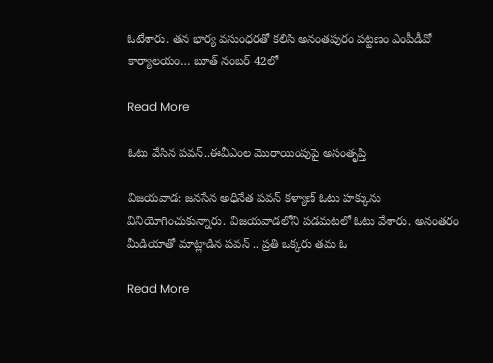ఓటేశారు. తన భార్య వసుంధరతో కలిసి అనంతపురం పట్టణం ఎంపీడీవో కార్యాలయం… బూత్ నంబర్ 42లో

Read More

ఓటు వేసిన పవన్..ఈవీఎంల మొరాయింపుపై అసంతృప్తి

విజయవాడ: జనసేన అధినేత పవన్ కళ్యాణ్ ఓటు హక్కును వినియోగించుకున్నారు. విజయవాడలోని పడమటలో ఓటు వేశారు. అనంతరం మీడియాతో మాట్లాడిన పవన్ .. ప్రతి ఒక్కరు తమ ఓ

Read More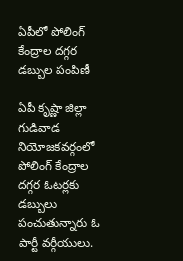ఏపీలో పోలింగ్ కేంద్రాల దగ్గర డబ్బుల పంపిణీ

ఏపీ కృష్ణా జిల్లా గుడివాడ నియోజకవర్గంలో పోలింగ్ కేంద్రాల దగ్గర ఓటర్లకు డబ్బులు పంచుతున్నారు ఓ పార్టీ వర్గీయులు.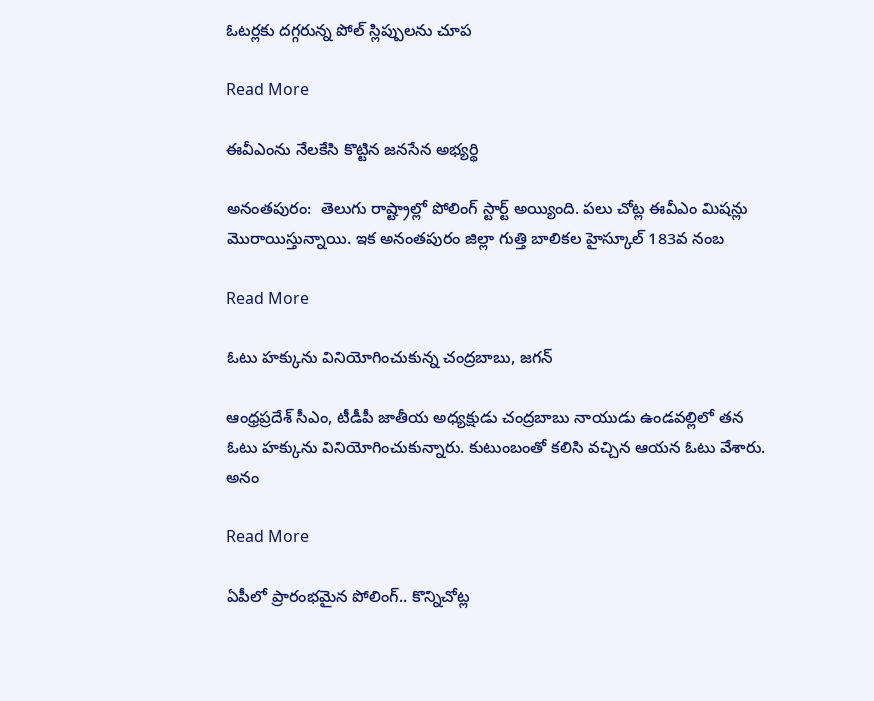ఓటర్లకు దగ్గరున్న పోల్ స్లిప్పులను చూప

Read More

ఈవీఎంను నేలకేసి కొట్టిన జనసేన అభ్యర్థి

అనంతపురం:  తెలుగు రాష్ట్రాల్లో పోలింగ్ స్టార్ట్ అయ్యింది. పలు చోట్ల ఈవీఎం మిషన్లు మొరాయిస్తున్నాయి. ఇక అనంతపురం జిల్లా గుత్తి బాలికల హైస్కూల్ 183వ నంబ

Read More

ఓటు హక్కును వినియోగించుకున్న చంద్రబాబు, జగన్

ఆంధ్రప్రదేశ్‌ సీఎం, టీడీపీ జాతీయ అధ్యక్షుడు చంద్రబాబు నాయుడు ఉండవల్లిలో తన ఓటు హక్కును వినియోగించుకున్నారు. కుటుంబంతో కలిసి వచ్చిన ఆయన ఓటు వేశారు. అనం

Read More

ఏపీలో ప్రారంభమైన పోలింగ్.. కొన్నిచోట్ల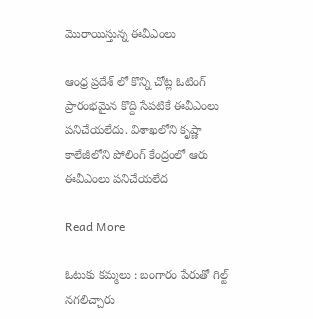మొరాయిస్తున్న ఈవీఎంలు

ఆంధ్ర ప్రదేశ్ లో కొన్ని చోట్ల ఓటింగ్ ప్రారంభమైన కొద్ది సేపటికే ఈవీఎంలు పనిచేయలేదు. విశాఖలోని కృష్ణా కాలేజీలోని పోలింగ్ కేంద్రంలో ఆరు ఈవీఎంలు పనిచేయలేద

Read More

ఓటుకు కమ్మలు : బంగారం పేరుతో గిల్ట్ నగలిచ్చారు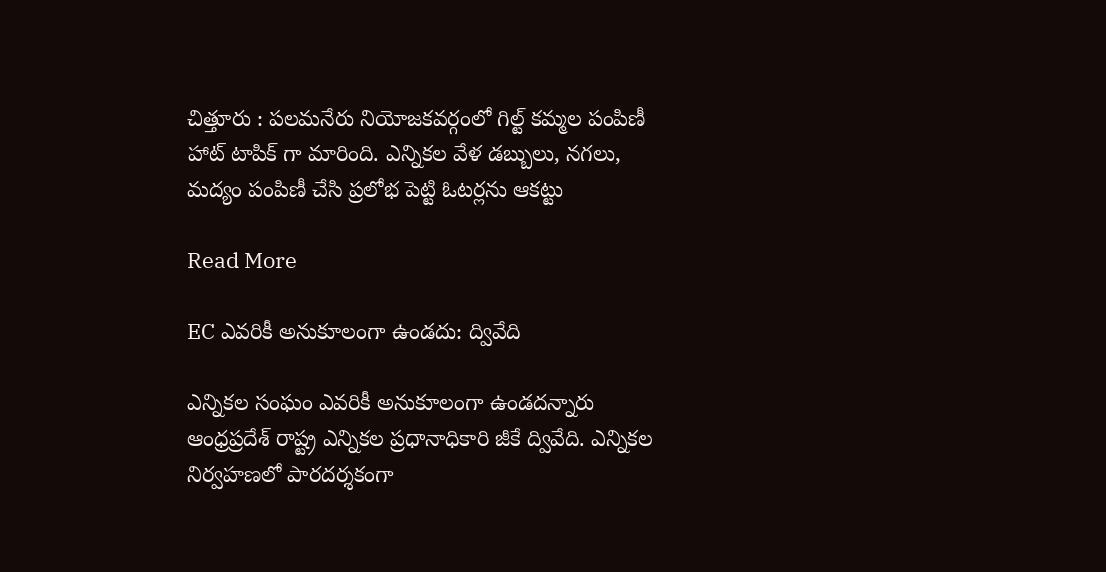చిత్తూరు : పలమనేరు నియోజకవర్గంలో గిల్ట్ కమ్మల పంపిణీ హాట్ టాపిక్ గా మారింది. ఎన్నికల వేళ డబ్బులు, నగలు, మద్యం పంపిణీ చేసి ప్రలోభ పెట్టి ఓటర్లను ఆకట్టు

Read More

EC ఎవరికీ అనుకూలంగా ఉండదు: ద్వివేది

ఎన్నికల సంఘం ఎవరికీ అనుకూలంగా ఉండదన్నారు ఆంధ్రప్రదేశ్ రాష్ట్ర ఎన్నికల ప్రధానాధికారి జీకే ద్వివేది. ఎన్నికల నిర్వహణలో పారదర్శకంగా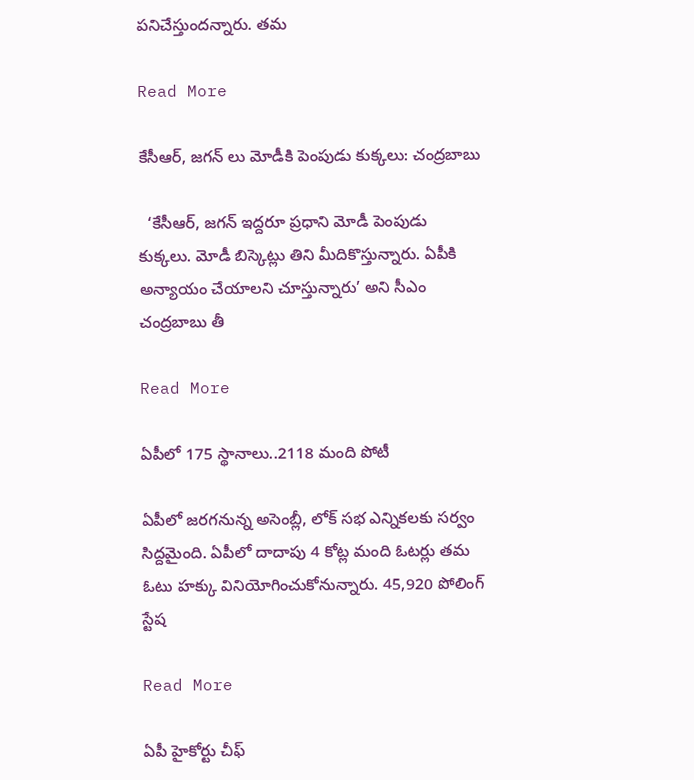పనిచేస్తుందన్నారు. తమ

Read More

కేసీఆర్, జగన్ లు మోడీకి పెంపుడు కుక్కలు: చంద్రబాబు

  ‘కేసీఆర్, జగన్ ఇద్దరూ ప్రధాని మోడీ పెంపుడు కుక్కలు. మోడీ బిస్కెట్లు తిని మీదికొస్తున్నారు. ఏపీకి అన్యాయం చేయాలని చూస్తున్నారు’ అని సీఎం చంద్రబాబు తీ

Read More

ఏపీలో 175 స్థానాలు..2118 మంది పోటీ

ఏపీలో జరగనున్న అసెంబ్లీ, లోక్ సభ ఎన్నికలకు సర్వం సిద్దమైంది. ఏపీలో దాదాపు 4 కోట్ల మంది ఓటర్లు తమ ఓటు హక్కు వినియోగించుకోనున్నారు. 45,920 పోలింగ్ స్టేష

Read More

ఏపీ హైకోర్టు చీఫ్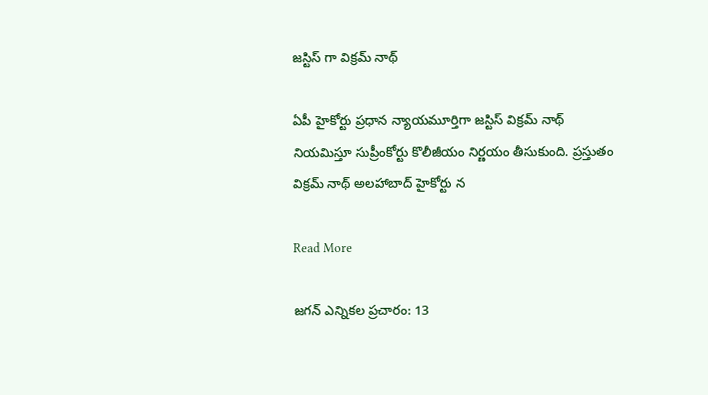జస్టిస్ గా విక్రమ్ నాథ్

ఏపీ హైకోర్టు ప్రధాన న్యాయమూర్తిగా జస్టిస్ విక్రమ్ నాథ్  నియమిస్తూ సుప్రీంకోర్టు కొలీజీయం నిర్ణయం తీసుకుంది. ప్రస్తుతం విక్రమ్ నాథ్ అలహాబాద్ హైకోర్టు న

Read More

జగన్ ఎన్నికల ప్రచారం: 13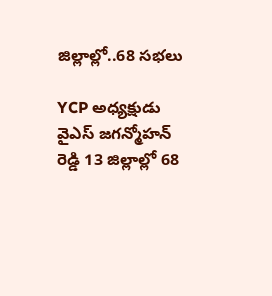జిల్లాల్లో..68 సభలు

YCP అధ్యక్షుడు వైఎస్ జగన్మోహన్ రెడ్డి 13 జిల్లాల్లో 68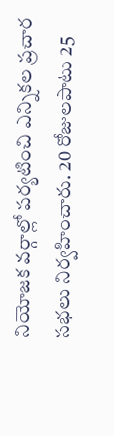నియోజక వర్గాల్లో పర్యటించి ఎన్నికల ప్రచార సభలు నిర్వహించారు. 20 రోజులపాటు 25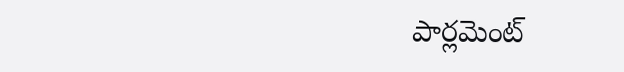పార్లమెంట్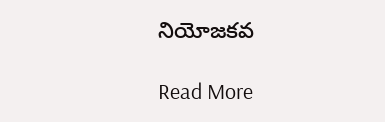నియోజకవ

Read More